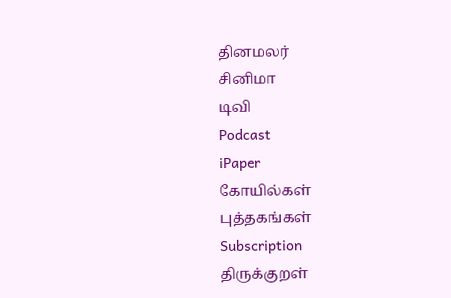தினமலர்
சினிமா
டிவி
Podcast
iPaper
கோயில்கள்
புத்தகங்கள்
Subscription
திருக்குறள்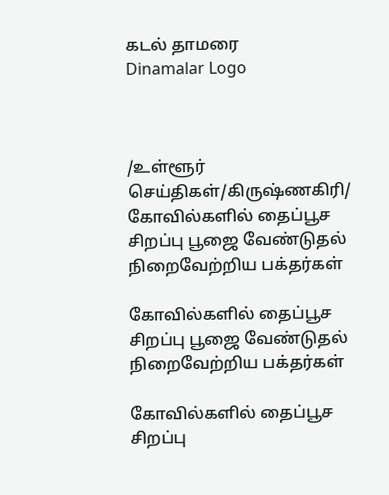கடல் தாமரை
Dinamalar Logo



/உள்ளூர் செய்திகள்/கிருஷ்ணகிரி/ கோவில்களில் தைப்பூச சிறப்பு பூஜை வேண்டுதல் நிறைவேற்றிய பக்தர்கள்

கோவில்களில் தைப்பூச சிறப்பு பூஜை வேண்டுதல் நிறைவேற்றிய பக்தர்கள்

கோவில்களில் தைப்பூச சிறப்பு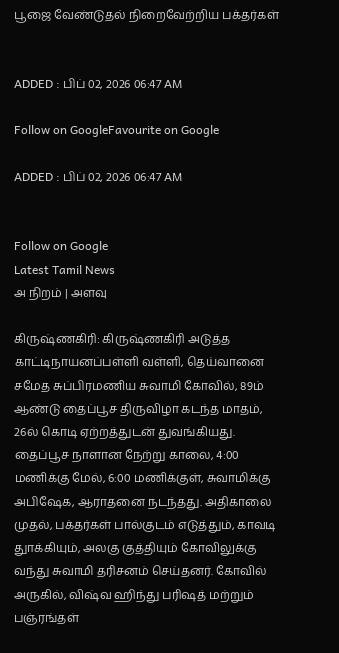பூஜை வேண்டுதல் நிறைவேற்றிய பக்தர்கள்


ADDED : பிப் 02, 2026 06:47 AM

Follow on GoogleFavourite on Google

ADDED : பிப் 02, 2026 06:47 AM


Follow on Google
Latest Tamil News
அ நிறம் | அளவு

கிருஷ்ணகிரி: கிருஷ்ணகிரி அடுத்த காட்டிநாயனப்பள்ளி வள்ளி, தெய்வானை சமேத சுப்பிரமணிய சுவாமி கோவில், 89ம் ஆண்டு தைப்பூச திருவிழா கடந்த மாதம், 26ல் கொடி ஏற்றத்துடன் துவங்கியது. தைப்பூச நாளான நேற்று காலை, 4:00 மணிக்கு மேல், 6:00 மணிக்குள், சுவாமிக்கு அபிஷேக, ஆராதனை நடந்தது. அதிகாலை முதல், பக்தர்கள் பால்குடம் எடுத்தும், காவடி துாக்கியும், அலகு குத்தியும் கோவிலுக்கு வந்து சுவாமி தரிசனம் செய்தனர். கோவில் அருகில், விஷ்வ ஹிந்து பரிஷத் மற்றும் பஞ்ரங்தள்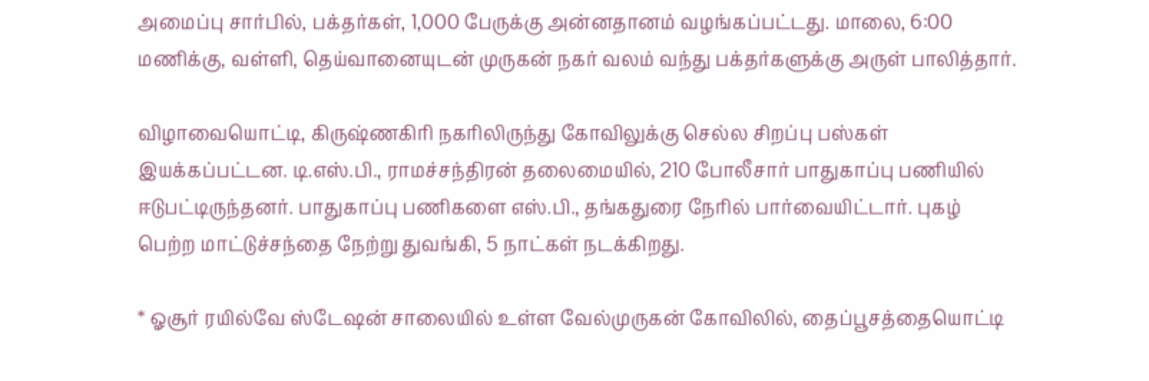அமைப்பு சார்பில், பக்தர்கள், 1,000 பேருக்கு அன்னதானம் வழங்கப்பட்டது. மாலை, 6:00 மணிக்கு, வள்ளி, தெய்வானையுடன் முருகன் நகர் வலம் வந்து பக்தர்களுக்கு அருள் பாலித்தார்.

விழாவையொட்டி, கிருஷ்ணகிரி நகரிலிருந்து கோவிலுக்கு செல்ல சிறப்பு பஸ்கள் இயக்கப்பட்டன. டி.எஸ்.பி., ராமச்சந்திரன் தலைமையில், 210 போலீசார் பாதுகாப்பு பணியில் ஈடுபட்டிருந்தனர். பாதுகாப்பு பணிகளை எஸ்.பி., தங்கதுரை நேரில் பார்வையிட்டார். புகழ் பெற்ற மாட்டுச்சந்தை நேற்று துவங்கி, 5 நாட்கள் நடக்கிறது.

* ஓசூர் ரயில்வே ஸ்டேஷன் சாலையில் உள்ள வேல்முருகன் கோவிலில், தைப்பூசத்தையொட்டி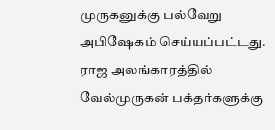முருகனுக்கு பல்வேறு அபிஷேகம் செய்யப்பட்டது. ராஜ அலங்காரத்தில் வேல்முருகன் பக்தர்களுக்கு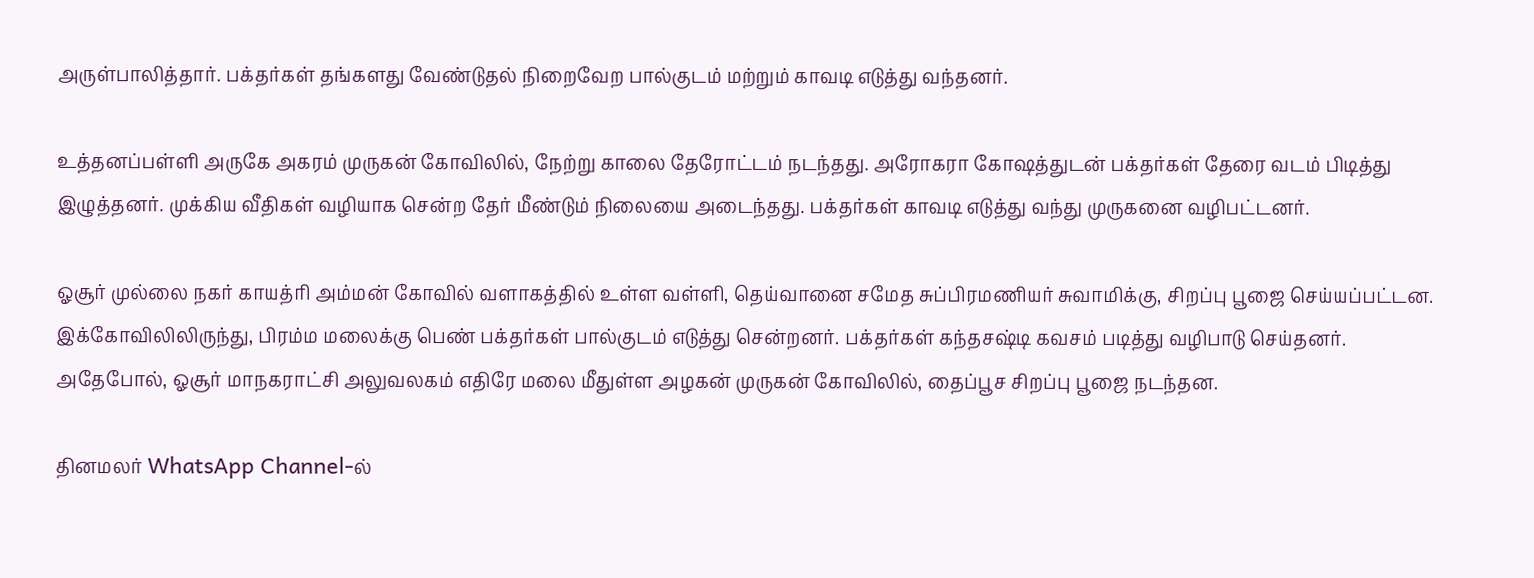அருள்பாலித்தார். பக்தர்கள் தங்களது வேண்டுதல் நிறைவேற பால்குடம் மற்றும் காவடி எடுத்து வந்தனர்.

உத்தனப்பள்ளி அருகே அகரம் முருகன் கோவிலில், நேற்று காலை தேரோட்டம் நடந்தது. அரோகரா கோஷத்துடன் பக்தர்கள் தேரை வடம் பிடித்து இழுத்தனர். முக்கிய வீதிகள் வழியாக சென்ற தேர் மீண்டும் நிலையை அடைந்தது. பக்தர்கள் காவடி எடுத்து வந்து முருகனை வழிபட்டனர்.

ஓசூர் முல்லை நகர் காயத்ரி அம்மன் கோவில் வளாகத்தில் உள்ள வள்ளி, தெய்வானை சமேத சுப்பிரமணியர் சுவாமிக்கு, சிறப்பு பூஜை செய்யப்பட்டன. இக்கோவிலிலிருந்து, பிரம்ம மலைக்கு பெண் பக்தர்கள் பால்குடம் எடுத்து சென்றனர். பக்தர்கள் கந்தசஷ்டி கவசம் படித்து வழிபாடு செய்தனர். அதேபோல், ஓசூர் மாநகராட்சி அலுவலகம் எதிரே மலை மீதுள்ள அழகன் முருகன் கோவிலில், தைப்பூச சிறப்பு பூஜை நடந்தன.

தினமலர் WhatsApp Channel-ல்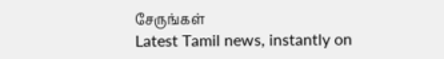சேருங்கள்
Latest Tamil news, instantly on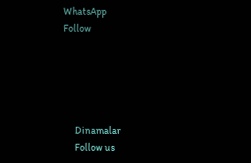WhatsApp
Follow





      Dinamalar
      Follow us